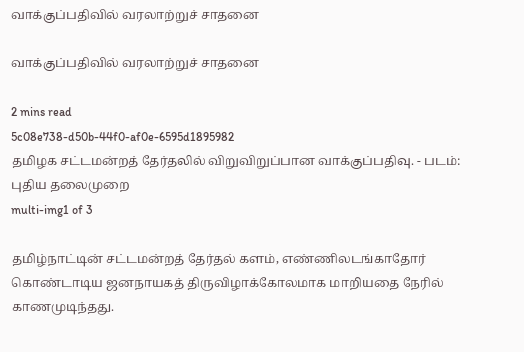வாக்குப்பதிவில் வரலாற்றுச் சாதனை

வாக்குப்பதிவில் வரலாற்றுச் சாதனை

2 mins read
5c08e738-d50b-44f0-af0e-6595d1895982
தமிழக சட்டமன்றத் தேர்தலில் விறுவிறுப்பான வாக்குப்பதிவு. - படம்: புதிய தலைமுறை
multi-img1 of 3

தமிழ்நாட்டின் சட்டமன்றத் தேர்தல் களம், எண்ணிலடங்காதோர் கொண்டாடிய ஜனநாயகத் திருவிழாக்கோலமாக மாறியதை நேரில் காணமுடிந்தது.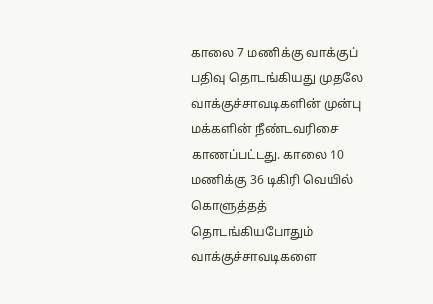காலை 7 மணிக்கு வாக்குப் பதிவு தொடங்கியது முதலே வாக்குச்சாவடிகளின் முன்பு மக்களின் நீண்டவரிசை காணப்பட்டது. காலை 10 மணிக்கு 36 டிகிரி வெயில் கொளுத்தத் தொடங்கியபோதும் வாக்குச்சாவடிகளை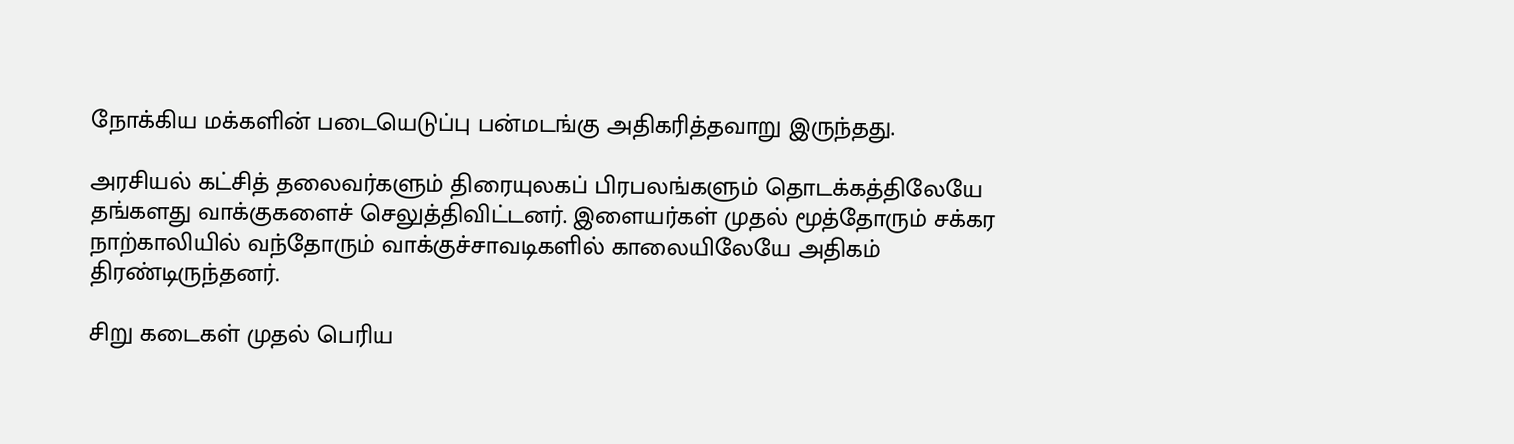நோக்கிய மக்களின் படையெடுப்பு பன்மடங்கு அதிகரித்தவாறு இருந்தது.

அரசியல் கட்சித் தலைவர்களும் திரையுலகப் பிரபலங்களும் தொடக்கத்திலேயே தங்களது வாக்குகளைச் செலுத்திவிட்டனர். இளையர்கள் முதல் மூத்தோரும் சக்கர நாற்காலியில் வந்தோரும் வாக்குச்சாவடிகளில் காலையிலேயே அதிகம் திரண்டிருந்தனர்.

சிறு கடைகள் முதல் பெரிய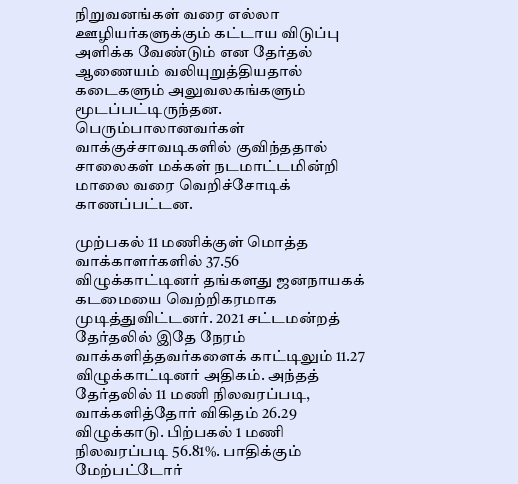நிறுவனங்கள் வரை எல்லா ஊழியர்களுக்கும் கட்டாய விடுப்பு அளிக்க வேண்டும் என தேர்தல் ஆணையம் வலியுறுத்தியதால் கடைகளும் அலுவலகங்களும் மூடப்பட்டிருந்தன. பெரும்பாலானவர்கள் வாக்குச்சாவடிகளில் குவிந்ததால் சாலைகள் மக்கள் நடமாட்டமின்றி மாலை வரை வெறிச்சோடிக் காணப்பட்டன.

முற்பகல் 11 மணிக்குள் மொத்த வாக்காளர்களில் 37.56 விழுக்காட்டினர் தங்களது ஜனநாயகக் கடமையை வெற்றிகரமாக முடித்துவிட்டனர். 2021 சட்டமன்றத் தேர்தலில் இதே நேரம் வாக்களித்தவர்களைக் காட்டிலும் 11.27 விழுக்காட்டினர் அதிகம். அந்தத் தேர்தலில் 11 மணி நிலவரப்படி, வாக்களித்தோர் விகிதம் 26.29 விழுக்காடு. பிற்பகல் 1 மணி நிலவரப்படி 56.81%. பாதிக்கும் மேற்பட்டோர்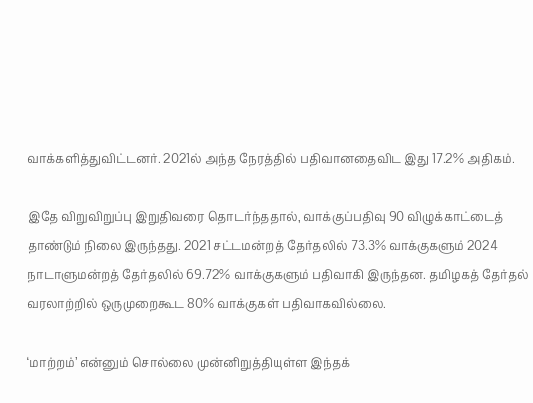வாக்களித்துவிட்டனர். 2021ல் அந்த நேரத்தில் பதிவானதைவிட இது 17.2% அதிகம்.

இதே விறுவிறுப்பு இறுதிவரை தொடர்ந்ததால், வாக்குப்பதிவு 90 விழுக்காட்டைத் தாண்டும் நிலை இருந்தது. 2021 சட்டமன்றத் தேர்தலில் 73.3% வாக்குகளும் 2024 நாடாளுமன்றத் தேர்தலில் 69.72% வாக்குகளும் பதிவாகி இருந்தன. தமிழகத் தேர்தல் வரலாற்றில் ஒருமுறைகூட 80% வாக்குகள் பதிவாகவில்லை.

‘மாற்றம்’ என்னும் சொல்லை முன்னிறுத்தியுள்ள இந்தக்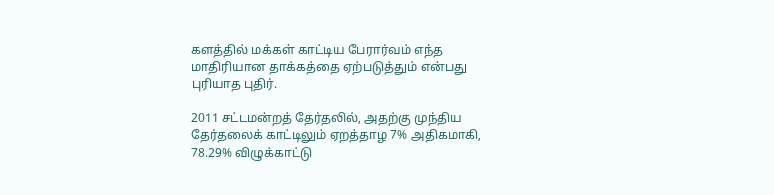களத்தில் மக்கள் காட்டிய பேரார்வம் எந்த மாதிரியான தாக்கத்தை ஏற்படுத்தும் என்பது புரியாத புதிர்.

2011 சட்டமன்றத் தேர்தலில், அதற்கு முந்திய தேர்தலைக் காட்டிலும் ஏறத்தாழ 7% அதிகமாகி, 78.29% விழுக்காட்டு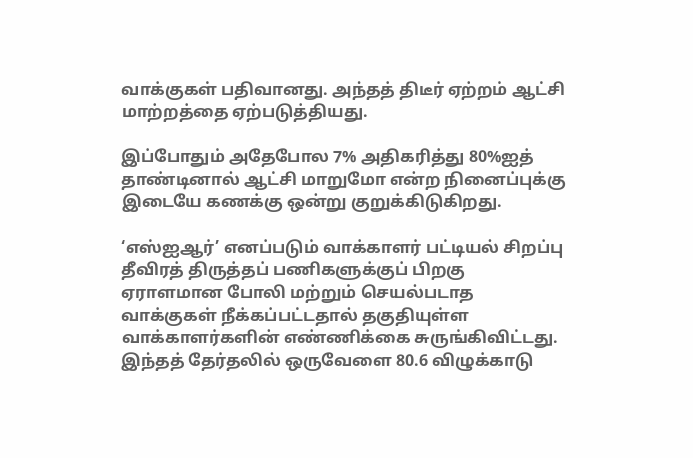வாக்குகள் பதிவானது. அந்தத் திடீர் ஏற்றம் ஆட்சி மாற்றத்தை ஏற்படுத்தியது.

இப்போதும் அதேபோல 7% அதிகரித்து 80%ஐத் தாண்டினால் ஆட்சி மாறுமோ என்ற நினைப்புக்கு இடையே கணக்கு ஒன்று குறுக்கிடுகிறது.

‘எஸ்ஐஆர்’ எனப்படும் வாக்காளர் பட்டியல் சிறப்பு தீவிரத் திருத்தப் பணிகளுக்குப் பிறகு ஏராளமான போலி மற்றும் செயல்படாத வாக்குகள் நீக்கப்பட்டதால் தகுதியுள்ள வாக்காளர்களின் எண்ணிக்கை சுருங்கிவிட்டது. இந்தத் தேர்தலில் ஒருவேளை 80.6 விழுக்காடு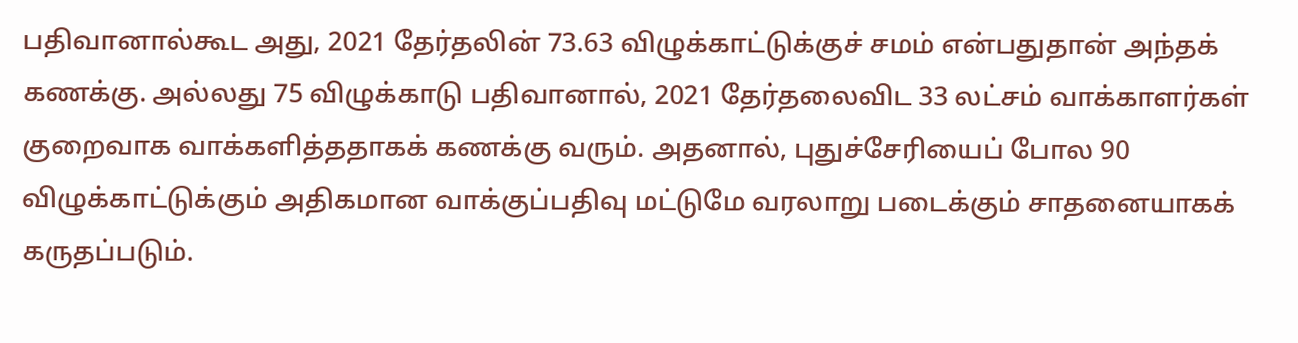பதிவானால்கூட அது, 2021 தேர்தலின் 73.63 விழுக்காட்டுக்குச் சமம் என்பதுதான் அந்தக் கணக்கு. அல்லது 75 விழுக்காடு பதிவானால், 2021 தேர்தலைவிட 33 லட்சம் வாக்காளர்கள் குறைவாக வாக்களித்ததாகக் கணக்கு வரும். அதனால், புதுச்சேரியைப் போல 90 விழுக்காட்டுக்கும் அதிகமான வாக்குப்பதிவு மட்டுமே வரலாறு படைக்கும் சாதனையாகக் கருதப்படும்.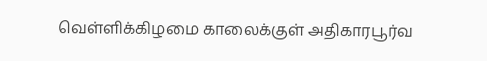வெள்ளிக்கிழமை காலைக்குள் அதிகாரபூர்வ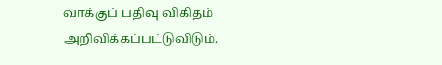வாக்குப் பதிவு விகிதம் அறிவிக்கப்பட்டுவிடும்.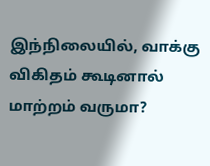இந்நிலையில், வாக்கு விகிதம் கூடினால் மாற்றம் வருமா?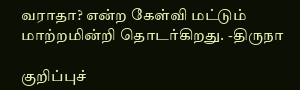வராதா? என்ற கேள்வி மட்டும் மாற்றமின்றி தொடர்கிறது. -திருநா

குறிப்புச்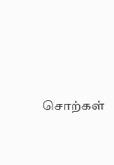சொற்கள்